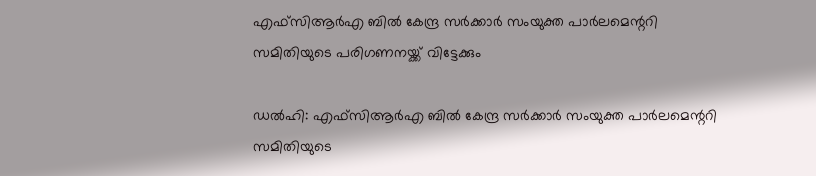എഫ്‌സിആര്‍എ ബില്‍ കേന്ദ്ര സര്‍ക്കാര്‍ സംയുക്ത പാര്‍ലമെന്ററി സമിതിയുടെ പരിഗണനയ്ക്ക് വിട്ടേക്കും

ഡല്‍ഹി: എഫ്‌സിആര്‍എ ബില്‍ കേന്ദ്ര സര്‍ക്കാര്‍ സംയുക്ത പാര്‍ലമെന്ററി സമിതിയുടെ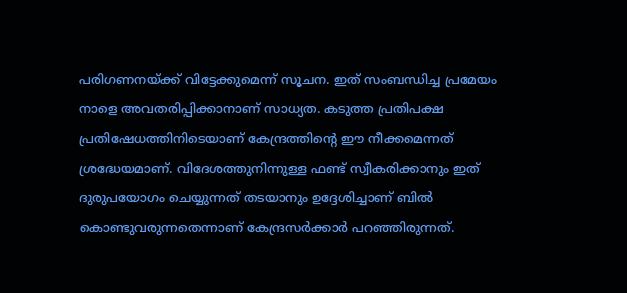പരിഗണനയ്ക്ക് വിട്ടേക്കുമെന്ന് സൂചന. ഇത് സംബന്ധിച്ച പ്രമേയം നാളെ അവതരിപ്പിക്കാനാണ് സാധ്യത. കടുത്ത പ്രതിപക്ഷ പ്രതിഷേധത്തിനിടെയാണ് കേന്ദ്രത്തിന്റെ ഈ നീക്കമെന്നത് ശ്രദ്ധേയമാണ്. വിദേശത്തുനിന്നുള്ള ഫണ്ട് സ്വീകരിക്കാനും ഇത് ദുരുപയോഗം ചെയ്യുന്നത് തടയാനും ഉദ്ദേശിച്ചാണ് ബില്‍ കൊണ്ടുവരുന്നതെന്നാണ് കേന്ദ്രസര്‍ക്കാര്‍ പറഞ്ഞിരുന്നത്.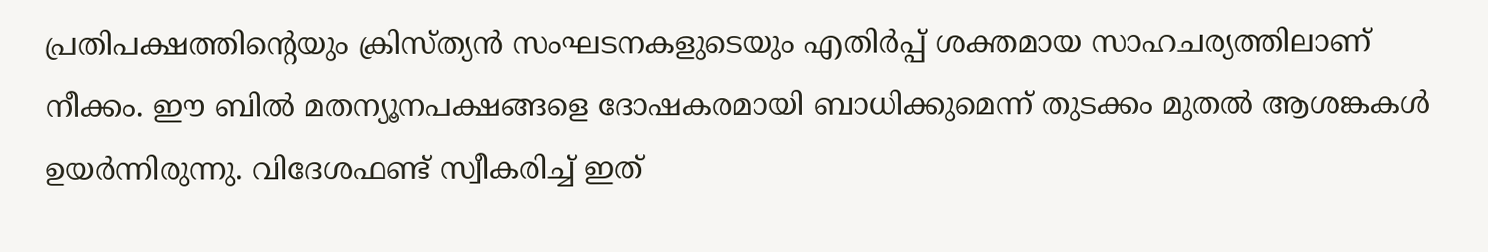പ്രതിപക്ഷത്തിന്റെയും ക്രിസ്ത്യന്‍ സംഘടനകളുടെയും എതിര്‍പ്പ് ശക്തമായ സാഹചര്യത്തിലാണ് നീക്കം. ഈ ബില്‍ മതന്യൂനപക്ഷങ്ങളെ ദോഷകരമായി ബാധിക്കുമെന്ന് തുടക്കം മുതല്‍ ആശങ്കകള്‍ ഉയര്‍ന്നിരുന്നു. വിദേശഫണ്ട് സ്വീകരിച്ച് ഇത്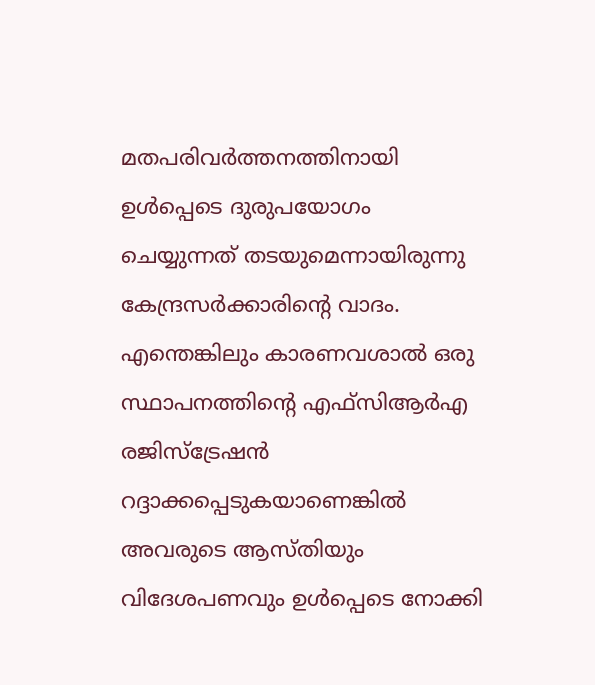മതപരിവര്‍ത്തനത്തിനായി ഉള്‍പ്പെടെ ദുരുപയോഗം ചെയ്യുന്നത് തടയുമെന്നായിരുന്നു കേന്ദ്രസര്‍ക്കാരിന്റെ വാദം. എന്തെങ്കിലും കാരണവശാല്‍ ഒരു സ്ഥാപനത്തിന്റെ എഫ്‌സിആര്‍എ രജിസ്‌ട്രേഷന്‍ റദ്ദാക്കപ്പെടുകയാണെങ്കില്‍ അവരുടെ ആസ്തിയും വിദേശപണവും ഉള്‍പ്പെടെ നോക്കി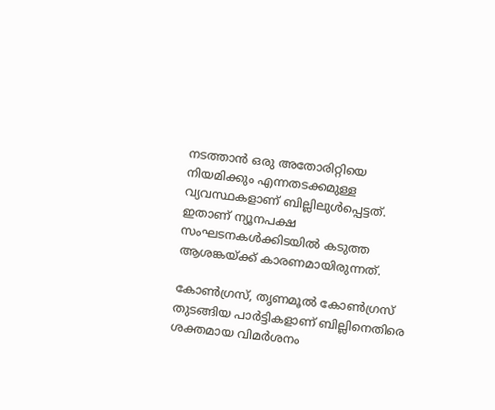നടത്താന്‍ ഒരു അതോരിറ്റിയെ നിയമിക്കും എന്നതടക്കമുള്ള വ്യവസ്ഥകളാണ് ബില്ലിലുള്‍പ്പെട്ടത്. ഇതാണ് ന്യൂനപക്ഷ സംഘടനകള്‍ക്കിടയില്‍ കടുത്ത ആശങ്കയ്ക്ക് കാരണമായിരുന്നത്.

കോണ്‍ഗ്രസ്, തൃണമൂല്‍ കോണ്‍ഗ്രസ് തുടങ്ങിയ പാര്‍ട്ടികളാണ് ബില്ലിനെതിരെ ശക്തമായ വിമര്‍ശനം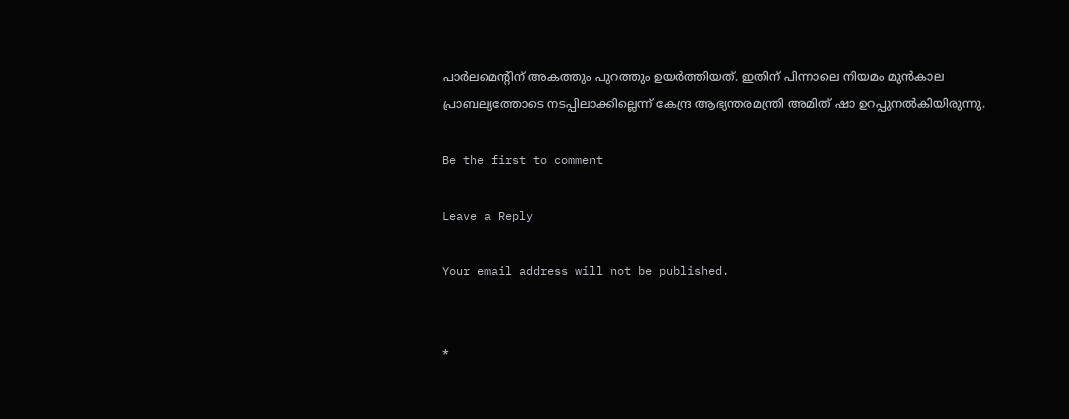പാര്‍ലമെന്റിന് അകത്തും പുറത്തും ഉയര്‍ത്തിയത്. ഇതിന് പിന്നാലെ നിയമം മുന്‍കാല പ്രാബല്യത്തോടെ നടപ്പിലാക്കില്ലെന്ന് കേന്ദ്ര ആഭ്യന്തരമന്ത്രി അമിത് ഷാ ഉറപ്പുനല്‍കിയിരുന്നു.

Be the first to comment

Leave a Reply

Your email address will not be published.


*